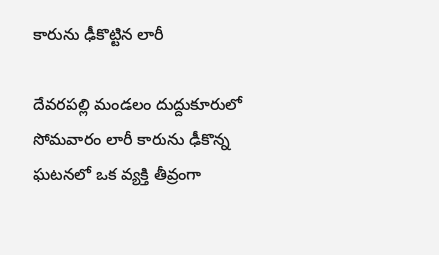కారును ఢీకొట్టిన లారీ

దేవరపల్లి మండలం దుద్దుకూరులో సోమవారం లారీ కారును ఢీకొన్న ఘటనలో ఒక వ్యక్తి తీవ్రంగా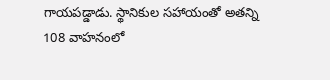గాయపడ్డాడు. స్థానికుల సహాయంతో అతన్ని 108 వాహనంలో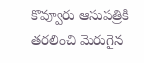కొవ్వూరు ఆసుపత్రికి తరలించి మెరుగైన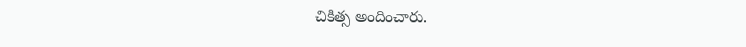చికిత్స అందించారు.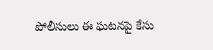పోలీసులు ఈ ఘటనపై కేసు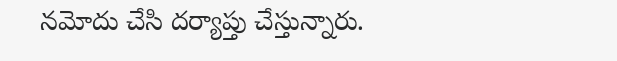నమోదు చేసి దర్యాప్తు చేస్తున్నారు.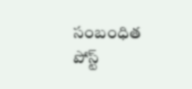సంబంధిత పోస్ట్